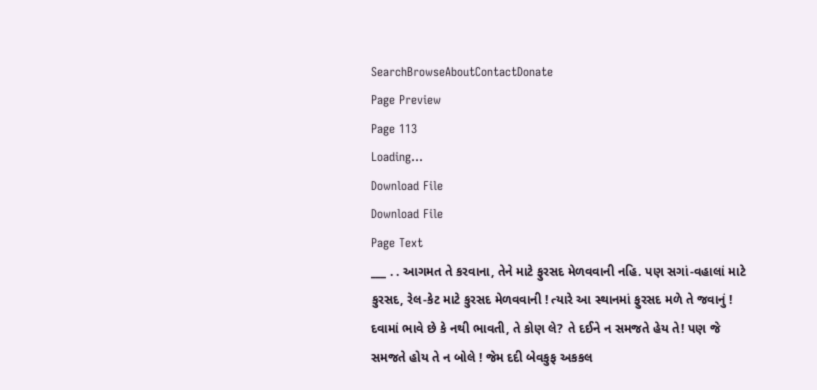SearchBrowseAboutContactDonate
Page Preview
Page 113
Loading...
Download File
Download File
Page Text
___ . . આગમત તે કરવાના, તેને માટે ફુરસદ મેળવવાની નહિ. પણ સગાં-વહાલાં માટે કુરસદ, રેલ-કેટ માટે કુરસદ મેળવવાની ! ત્યારે આ સ્થાનમાં ફુરસદ મળે તે જવાનું ! દવામાં ભાવે છે કે નથી ભાવતી, તે કોણ લે? તે દઈને ન સમજતે હેય તે! પણ જે સમજતે હોય તે ન બોલે ! જેમ દદી બેવકુફ અકકલ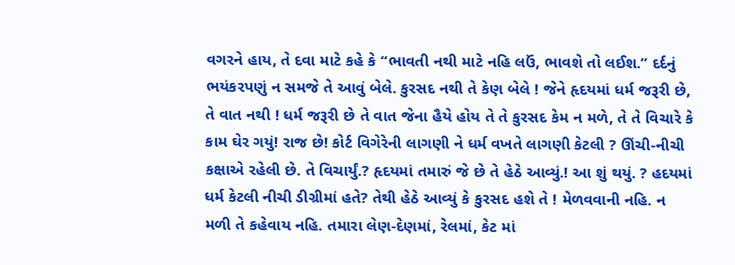વગરને હાય, તે દવા માટે કહે કે “ભાવતી નથી માટે નહિ લઉં, ભાવશે તો લઈશ.” દર્દનું ભયંકરપણું ન સમજે તે આવું બેલે. કુરસદ નથી તે કેણ બેલે ! જેને હૃદયમાં ધર્મ જરૂરી છે, તે વાત નથી ! ધર્મ જરૂરી છે તે વાત જેના હૈયે હોય તે તે કુરસદ કેમ ન મળે, તે તે વિચારે કે કામ ઘેર ગયું! રાજ છે! કોર્ટ વિગેરેની લાગણી ને ધર્મ વખતે લાગણી કેટલી ? ઊંચી-નીચી કક્ષાએ રહેલી છે. તે વિચાર્યું.? હૃદયમાં તમારું જે છે તે હેઠે આવ્યું.! આ શું થયું. ? હદયમાં ધર્મ કેટલી નીચી ડીગ્રીમાં હતે? તેથી હેઠે આવ્યું કે કુરસદ હશે તે ! મેળવવાની નહિ. ન મળી તે કહેવાય નહિ. તમારા લેણ-દેણમાં, રેલમાં, કેટ માં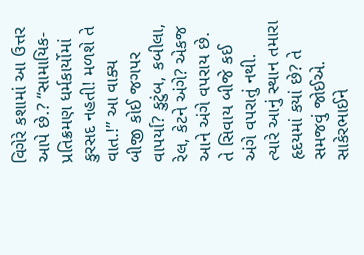વિગેરે કશામાં આ ઉત્તર આપે છે.? “સામાયિક-પ્રતિક્રમણ ધર્મકાર્યોમાં કુરસદ નહતી! મળશે તે વાત.!” આ વાક્ય બીજી કોઈ જગપર વાપર્યા? કુટુંબ, કબીલા, રેલ, કેટને અંગે? એકજ આને અંગે વપરાય છે. તે સિવાય બીજે કઈ અંગે વપરાતું નથી. ત્યારે આનું સ્થાન તમારા હૃદયમાં કયાં છે? તે સમજવું જોઈએ. સાકેરભાઈને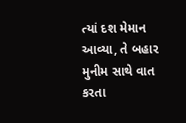ત્યાં દશ મેમાન આવ્યા, તે બહાર મુનીમ સાથે વાત કરતા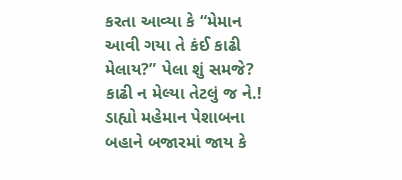કરતા આવ્યા કે “મેમાન આવી ગયા તે કંઈ કાઢી મેલાય?” પેલા શું સમજે? કાઢી ન મેલ્યા તેટલું જ ને.! ડાહ્યો મહેમાન પેશાબના બહાને બજારમાં જાય કે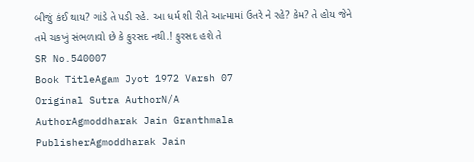બીજું કંઈ થાય? ગાંડે તે પડી રહે. આ ધર્મ શી રીતે આત્મામાં ઉતરે ને રહે? કેમ? તે હોય જેને તમે ચકખું સંભળાવો છે કે ફુરસદ નથી.! ફુરસદ હશે તે
SR No.540007
Book TitleAgam Jyot 1972 Varsh 07
Original Sutra AuthorN/A
AuthorAgmoddharak Jain Granthmala
PublisherAgmoddharak Jain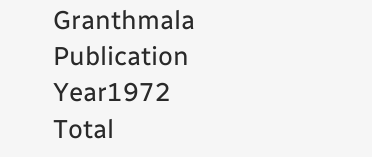Granthmala
Publication Year1972
Total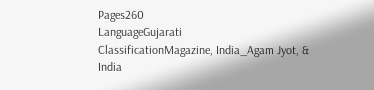Pages260
LanguageGujarati
ClassificationMagazine, India_Agam Jyot, & India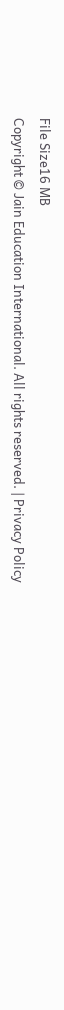File Size16 MB
Copyright © Jain Education International. All rights reserved. | Privacy Policy